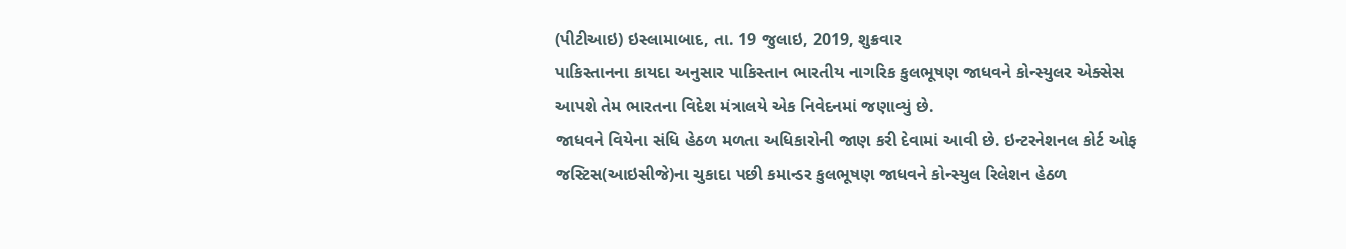(પીટીઆઇ) ઇસ્લામાબાદ, તા. 19 જુલાઇ, 2019, શુક્રવાર
પાકિસ્તાનના કાયદા અનુસાર પાકિસ્તાન ભારતીય નાગરિક કુલભૂષણ જાધવને કોન્સ્યુલર એક્સેસ આપશે તેમ ભારતના વિદેશ મંત્રાલયે એક નિવેદનમાં જણાવ્યું છે.
જાધવને વિયેના સંધિ હેઠળ મળતા અધિકારોની જાણ કરી દેવામાં આવી છે. ઇન્ટરનેશનલ કોર્ટ ઓફ જસ્ટિસ(આઇસીજે)ના ચુકાદા પછી કમાન્ડર કુલભૂષણ જાધવને કોન્સ્યુલ રિલેશન હેઠળ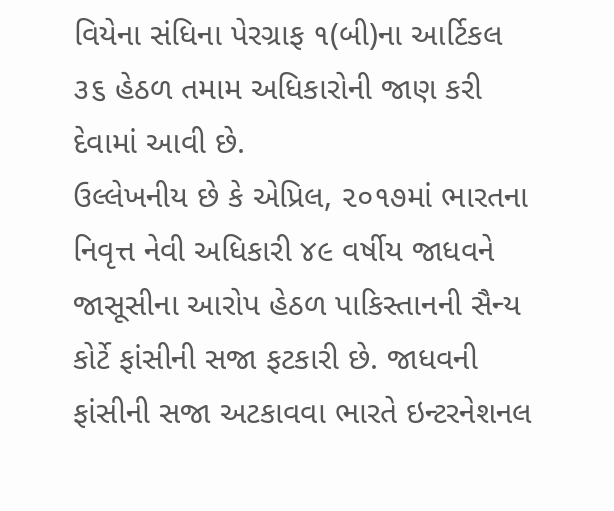વિયેના સંધિના પેરગ્રાફ ૧(બી)ના આર્ટિકલ ૩૬ હેઠળ તમામ અધિકારોની જાણ કરી દેવામાં આવી છે.
ઉલ્લેખનીય છે કે એપ્રિલ, ૨૦૧૭માં ભારતના નિવૃત્ત નેવી અધિકારી ૪૯ વર્ષીય જાધવને જાસૂસીના આરોપ હેઠળ પાકિસ્તાનની સૈન્ય કોર્ટે ફાંસીની સજા ફટકારી છે. જાધવની ફાંસીની સજા અટકાવવા ભારતે ઇન્ટરનેશનલ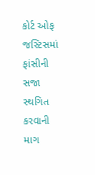કોર્ટ ઓફ જસ્ટિસમાં ફાંસીની સજા સ્થગિત કરવાની માગ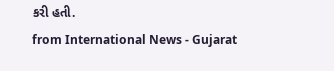કરી હતી.
from International News - Gujarat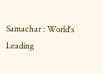Samachar : World's Leading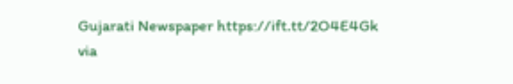Gujarati Newspaper https://ift.tt/2O4E4Gk
via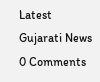Latest Gujarati News
0 Comments